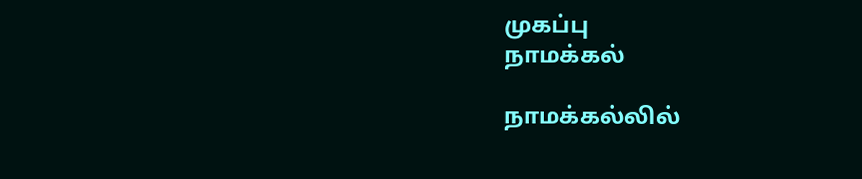முகப்பு
நாமக்கல்

நாமக்கல்லில்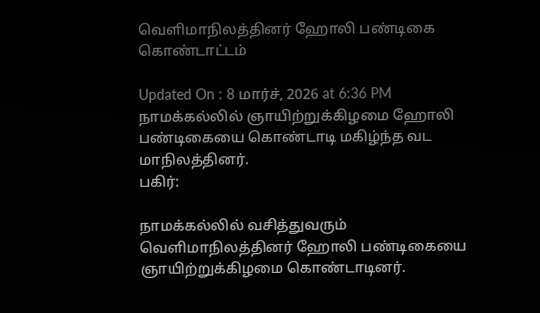வெளிமாநிலத்தினர் ஹோலி பண்டிகை கொண்டாட்டம்

Updated On : 8 மார்ச், 2026 at 6:36 PM
நாமக்கல்லில் ஞாயிற்றுக்கிழமை ஹோலி பண்டிகையை கொண்டாடி மகிழ்ந்த வட மாநிலத்தினர்.
பகிர்:

நாமக்கல்லில் வசித்துவரும் வெளிமாநிலத்தினர் ஹோலி பண்டிகையை ஞாயிற்றுக்கிழமை கொண்டாடினர்.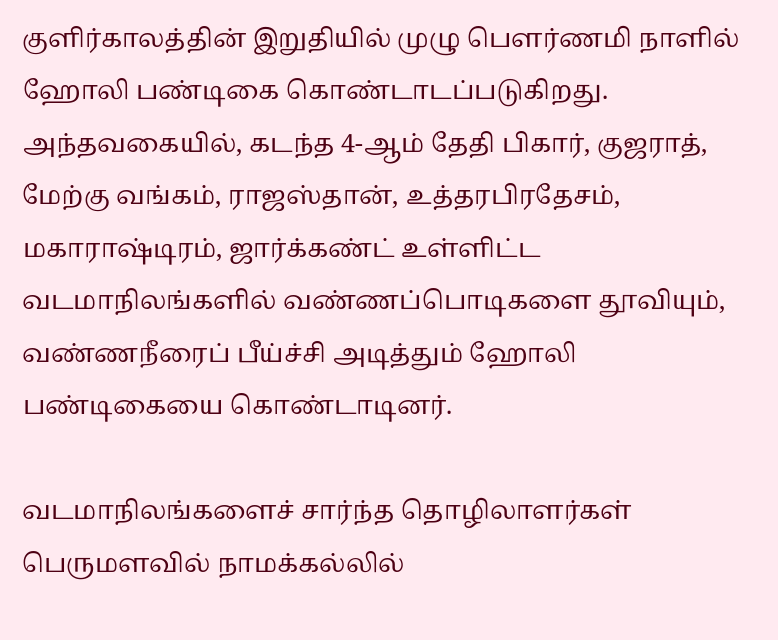குளிர்காலத்தின் இறுதியில் முழு பெளர்ணமி நாளில் ஹோலி பண்டிகை கொண்டாடப்படுகிறது. அந்தவகையில், கடந்த 4-ஆம் தேதி பிகார், குஜராத், மேற்கு வங்கம், ராஜஸ்தான், உத்தரபிரதேசம், மகாராஷ்டிரம், ஜார்க்கண்ட் உள்ளிட்ட வடமாநிலங்களில் வண்ணப்பொடிகளை தூவியும், வண்ணநீரைப் பீய்ச்சி அடித்தும் ஹோலி பண்டிகையை கொண்டாடினர்.

வடமாநிலங்களைச் சார்ந்த தொழிலாளர்கள் பெருமளவில் நாமக்கல்லில்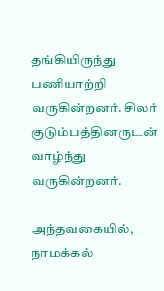தங்கியிருந்து பணியாற்றி வருகின்றனர். சிலர் குடும்பத்தினருடன் வாழ்ந்து வருகின்றனர்.

அந்தவகையில், நாமக்கல்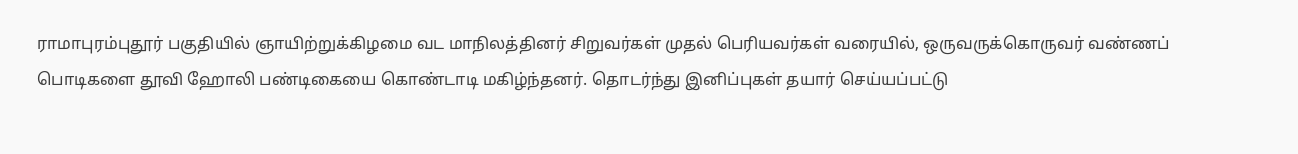ராமாபுரம்புதூர் பகுதியில் ஞாயிற்றுக்கிழமை வட மாநிலத்தினர் சிறுவர்கள் முதல் பெரியவர்கள் வரையில், ஒருவருக்கொருவர் வண்ணப் பொடிகளை தூவி ஹோலி பண்டிகையை கொண்டாடி மகிழ்ந்தனர். தொடர்ந்து இனிப்புகள் தயார் செய்யப்பட்டு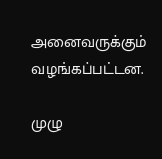அனைவருக்கும் வழங்கப்பட்டன.

முழு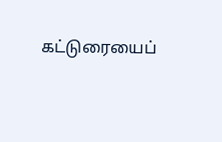கட்டுரையைப்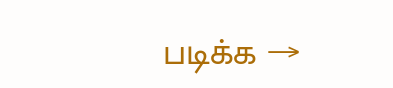படிக்க →